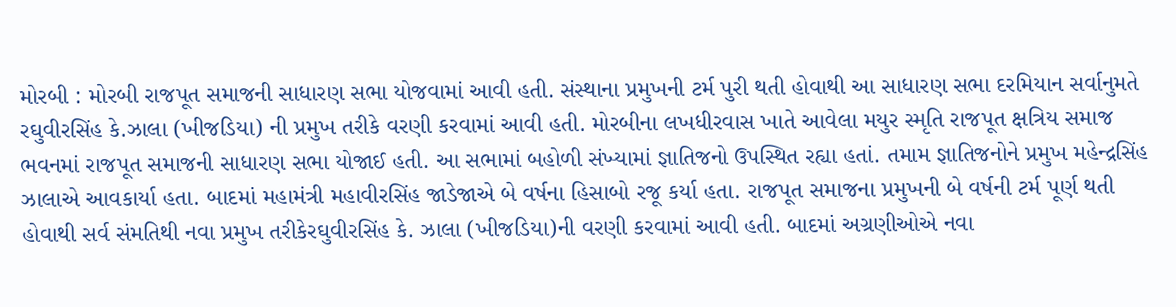મોરબી : મોરબી રાજપૂત સમાજની સાધારણ સભા યોજવામાં આવી હતી. સંસ્થાના પ્રમુખની ટર્મ પુરી થતી હોવાથી આ સાધારણ સભા દરમિયાન સર્વાનુમતે રઘુવીરસિંહ કે.ઝાલા (ખીજડિયા) ની પ્રમુખ તરીકે વરણી કરવામાં આવી હતી. મોરબીના લખધીરવાસ ખાતે આવેલા મયુર સ્મૃતિ રાજપૂત ક્ષત્રિય સમાજ ભવનમાં રાજપૂત સમાજની સાધારણ સભા યોજાઈ હતી. આ સભામાં બહોળી સંખ્યામાં જ્ઞાતિજનો ઉપસ્થિત રહ્યા હતાં. તમામ જ્ઞાતિજનોને પ્રમુખ મહેન્દ્રસિંહ ઝાલાએ આવકાર્યા હતા. બાદમાં મહામંત્રી મહાવીરસિંહ જાડેજાએ બે વર્ષના હિસાબો રજૂ કર્યા હતા. રાજપૂત સમાજના પ્રમુખની બે વર્ષની ટર્મ પૂર્ણ થતી હોવાથી સર્વ સંમતિથી નવા પ્રમુખ તરીકેરઘુવીરસિંહ કે. ઝાલા (ખીજડિયા)ની વરણી કરવામાં આવી હતી. બાદમાં અગ્રણીઓએ નવા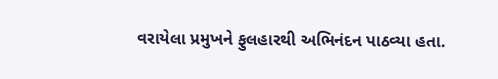વરાયેલા પ્રમુખને ફુલહારથી અભિનંદન પાઠવ્યા હતા.